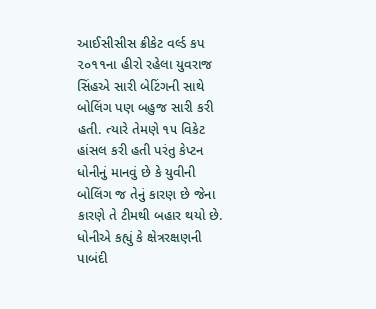આઈસીસીસ ક્રીકેટ વર્લ્ડ કપ ૨૦૧૧ના હીરો રહેલા યુવરાજ સિંહએ સારી બેટિંગની સાથે બોલિંગ પણ બહુજ સારી કરી હતી. ત્યારે તેમણે ૧૫ વિકેટ હાંસલ કરી હતી પરંતુ કેપ્ટન ધોનીનું માનવું છે કે યુવીની બોલિંગ જ તેનું કારણ છે જેના કારણે તે ટીમથી બહાર થયો છે. ધોનીએ કહ્યું કે ક્ષેત્રરક્ષણની પાબંદી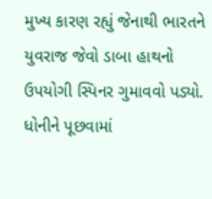મુખ્ય કારણ રહ્યું જેનાથી ભારતને યુવરાજ જેવો ડાબા હાથનો ઉપયોગી સ્પિનર ગુમાવવો પડ્યો. ધોનીને પૂછવામાં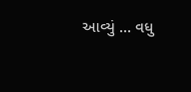આવ્યું ... વધુ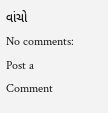વાંચો
No comments:
Post a Comment